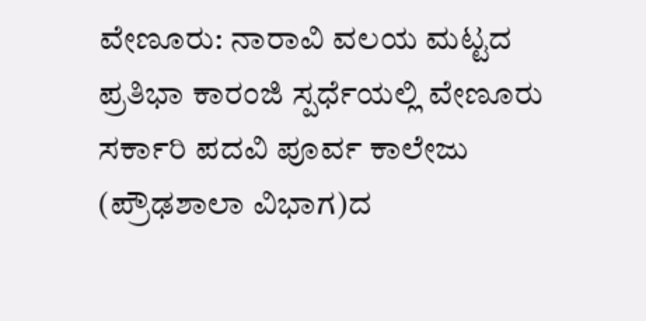ವೇಣೂರು: ನಾರಾವಿ ವಲಯ ಮಟ್ಟದ ಪ್ರತಿಭಾ ಕಾರಂಜಿ ಸ್ಪರ್ಧೆಯಲ್ಲಿ ವೇಣೂರು ಸರ್ಕಾರಿ ಪದವಿ ಪೂರ್ವ ಕಾಲೇಜು (ಪ್ರೌಢಶಾಲಾ ವಿಭಾಗ)ದ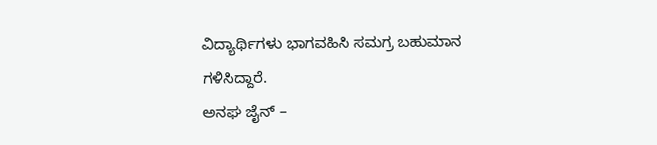ವಿದ್ಯಾರ್ಥಿಗಳು ಭಾಗವಹಿಸಿ ಸಮಗ್ರ ಬಹುಮಾನ ಗಳಿಸಿದ್ದಾರೆ.
ಅನಘ ಜೈನ್ –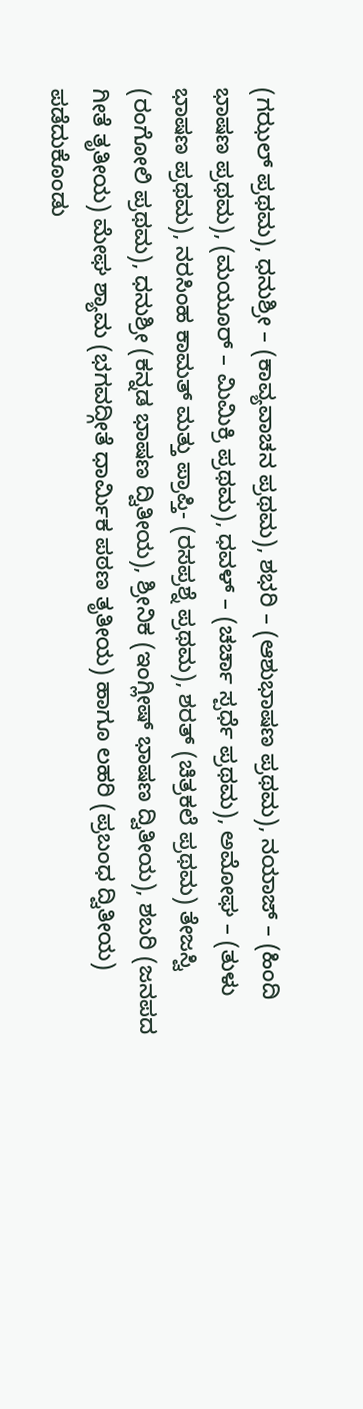(ಗಝಲ್ ಪ್ರಥಮ), ಧನುಶ್ರೀ – (ಕಾವ್ಯವಾಚನ ಪ್ರಥಮ), ಶಭರಿ – (ಆಶುಭಾಷಣ ಪ್ರಥಮ), ನಯಾಜ್ – (ಹಿಂದಿ ಭಾಷಣ ಪ್ರಥಮ), (ಮಯೂರ್ – ಮಿಮಿಕ್ರಿ ಪ್ರಥಮ), ಧವಳ್ – (ಚರ್ಚಾ ಸ್ಪರ್ಧೆ ಪ್ರಥಮ), ಅಮೋಘ – (ತುಳು ಭಾಷಣ ಪ್ರಥಮ), ನರಸಿಂಹ ಕಾಮತ್ ಮತ್ತು ಪ್ರಾಪ್ತಿ- (ರಸಪ್ರಶ್ನೆ ಪ್ರಥಮ), ಶರತ್ (ಚಿತ್ರಕಲೆ ಪ್ರಥಮ) ತೇಜಸ್ವಿ (ರಂಗೋಲಿ ಪ್ರಥಮ), ಧನುಶ್ರೀ (ಕನ್ನಡ ಭಾಷಣ ದ್ವಿತೀಯ), ಶ್ರೀನಿಕ (ಇಂಗ್ಲೀಷ್ ಭಾಷಣ ದ್ವಿತೀಯ), ಶಬರಿ (ಜನಪದ ಗೀತೆ ತೃತೀಯ) ಮೇಘ ಶ್ಯಾಮ (ಭಗವದ್ಗೀತೆ ಧಾರ್ಮಿಕ ಪಠಣ ತೃತೀಯ) ಹಾಗೂ ಲಹರಿ (ಪ್ರಬಂಧ ದ್ವಿತೀಯ) ಪಡೆದುಕೊಂಡು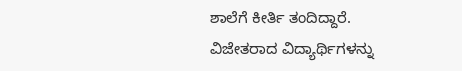ಶಾಲೆಗೆ ಕೀರ್ತಿ ತಂದಿದ್ದಾರೆ.
ವಿಜೇತರಾದ ವಿದ್ಯಾರ್ಥಿಗಳನ್ನು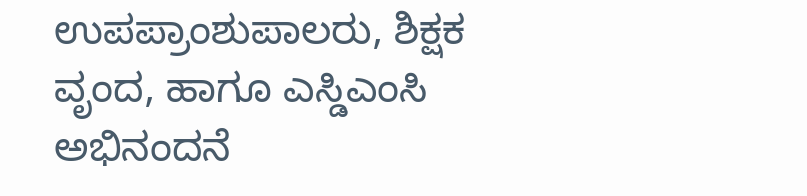ಉಪಪ್ರಾಂಶುಪಾಲರು, ಶಿಕ್ಷಕ ವೃಂದ, ಹಾಗೂ ಎಸ್ಡಿಎಂಸಿ ಅಭಿನಂದನೆ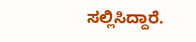ಸಲ್ಲಿಸಿದ್ದಾರೆ.